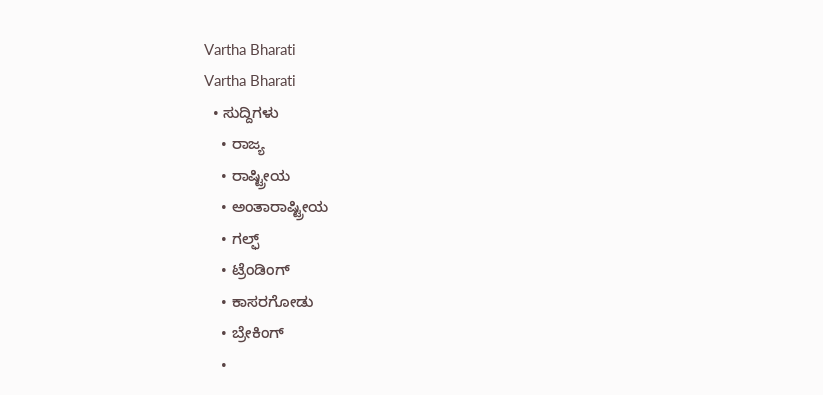Vartha Bharati
Vartha Bharati
  • ಸುದ್ದಿಗಳು
    • ರಾಜ್ಯ
    • ರಾಷ್ಟ್ರೀಯ
    • ಅಂತಾರಾಷ್ಟ್ರೀಯ
    • ಗಲ್ಫ್
    • ಟ್ರೆಂಡಿಂಗ್
    • ಕಾಸರಗೋಡು
    • ಬ್ರೇಕಿಂಗ್
    •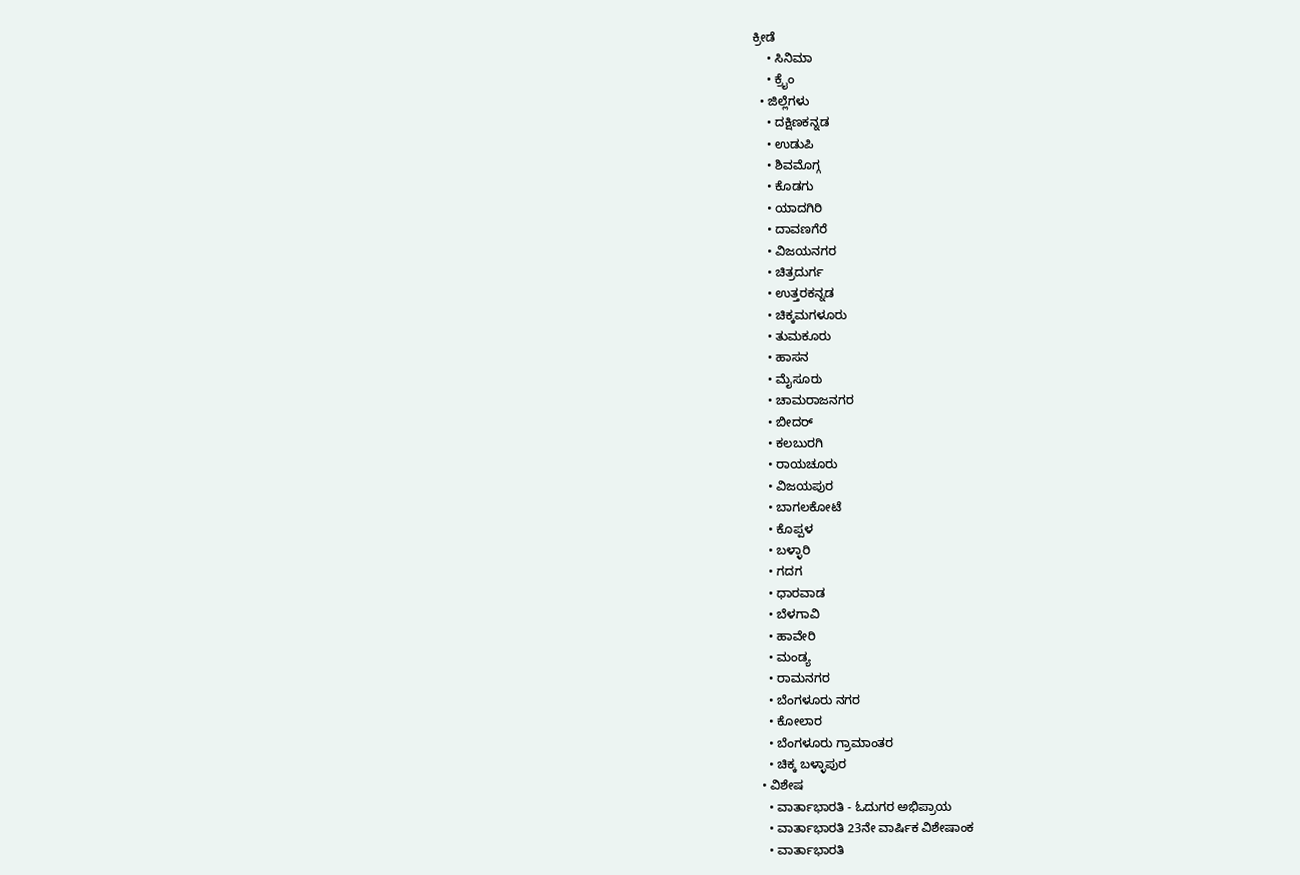ಕ್ರೀಡೆ
    • ಸಿನಿಮಾ
    • ಕ್ರೈಂ
  • ಜಿಲ್ಲೆಗಳು
    • ದಕ್ಷಿಣಕನ್ನಡ
    • ಉಡುಪಿ
    • ಶಿವಮೊಗ್ಗ
    • ಕೊಡಗು
    • ಯಾದಗಿರಿ
    • ದಾವಣಗೆರೆ
    • ವಿಜಯನಗರ
    • ಚಿತ್ರದುರ್ಗ
    • ಉತ್ತರಕನ್ನಡ
    • ಚಿಕ್ಕಮಗಳೂರು
    • ತುಮಕೂರು
    • ಹಾಸನ
    • ಮೈಸೂರು
    • ಚಾಮರಾಜನಗರ
    • ಬೀದರ್‌
    • ಕಲಬುರಗಿ
    • ರಾಯಚೂರು
    • ವಿಜಯಪುರ
    • ಬಾಗಲಕೋಟೆ
    • ಕೊಪ್ಪಳ
    • ಬಳ್ಳಾರಿ
    • ಗದಗ
    • ಧಾರವಾಡ‌
    • ಬೆಳಗಾವಿ
    • ಹಾವೇರಿ
    • ಮಂಡ್ಯ
    • ರಾಮನಗರ
    • ಬೆಂಗಳೂರು ನಗರ
    • ಕೋಲಾರ
    • ಬೆಂಗಳೂರು ಗ್ರಾಮಾಂತರ
    • ಚಿಕ್ಕ ಬಳ್ಳಾಪುರ
  • ವಿಶೇಷ
    • ವಾರ್ತಾಭಾರತಿ - ಓದುಗರ ಅಭಿಪ್ರಾಯ
    • ವಾರ್ತಾಭಾರತಿ 23ನೇ ವಾರ್ಷಿಕ ವಿಶೇಷಾಂಕ
    • ವಾರ್ತಾಭಾರತಿ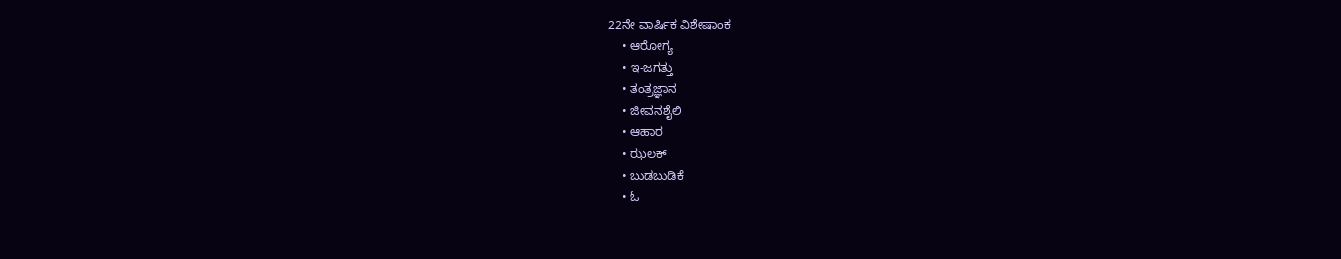22ನೇ ವಾರ್ಷಿಕ ವಿಶೇಷಾಂಕ
    • ಆರೋಗ್ಯ
    • ಇ-ಜಗತ್ತು
    • ತಂತ್ರಜ್ಞಾನ
    • ಜೀವನಶೈಲಿ
    • ಆಹಾರ
    • ಝಲಕ್
    • ಬುಡಬುಡಿಕೆ
    • ಓ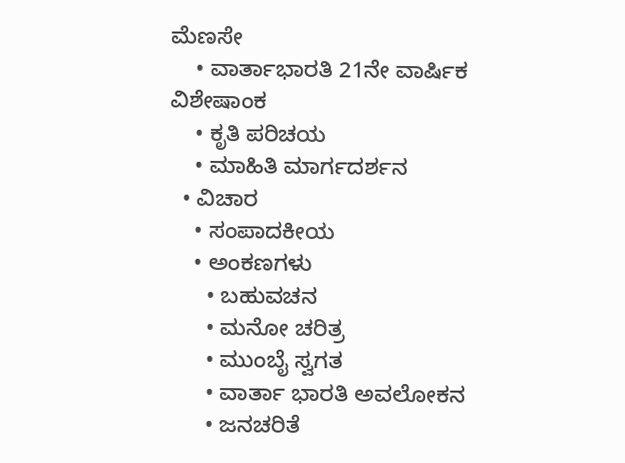ಮೆಣಸೇ
    • ವಾರ್ತಾಭಾರತಿ 21ನೇ ವಾರ್ಷಿಕ ವಿಶೇಷಾಂಕ
    • ಕೃತಿ ಪರಿಚಯ
    • ಮಾಹಿತಿ ಮಾರ್ಗದರ್ಶನ
  • ವಿಚಾರ
    • ಸಂಪಾದಕೀಯ
    • ಅಂಕಣಗಳು
      • ಬಹುವಚನ
      • ಮನೋ ಚರಿತ್ರ
      • ಮುಂಬೈ ಸ್ವಗತ
      • ವಾರ್ತಾ ಭಾರತಿ ಅವಲೋಕನ
      • ಜನಚರಿತೆ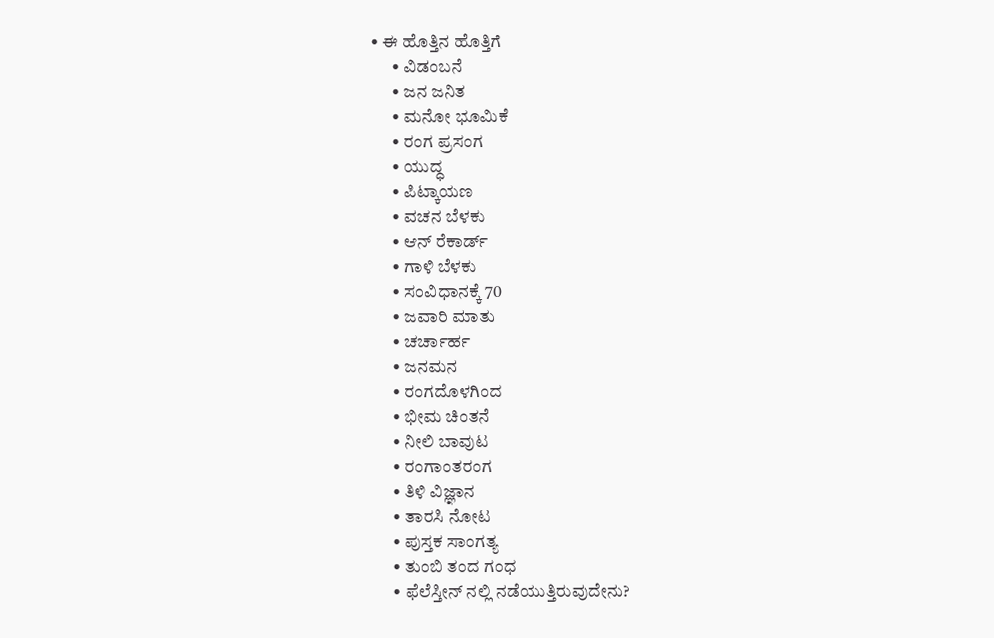• ಈ ಹೊತ್ತಿನ ಹೊತ್ತಿಗೆ
      • ವಿಡಂಬನೆ
      • ಜನ ಜನಿತ
      • ಮನೋ ಭೂಮಿಕೆ
      • ರಂಗ ಪ್ರಸಂಗ
      • ಯುದ್ಧ
      • ಪಿಟ್ಕಾಯಣ
      • ವಚನ ಬೆಳಕು
      • ಆನ್ ರೆಕಾರ್ಡ್
      • ಗಾಳಿ ಬೆಳಕು
      • ಸಂವಿಧಾನಕ್ಕೆ 70
      • ಜವಾರಿ ಮಾತು
      • ಚರ್ಚಾರ್ಹ
      • ಜನಮನ
      • ರಂಗದೊಳಗಿಂದ
      • ಭೀಮ ಚಿಂತನೆ
      • ನೀಲಿ ಬಾವುಟ
      • ರಂಗಾಂತರಂಗ
      • ತಿಳಿ ವಿಜ್ಞಾನ
      • ತಾರಸಿ ನೋಟ
      • ಪುಸ್ತಕ ಸಾಂಗತ್ಯ
      • ತುಂಬಿ ತಂದ ಗಂಧ
      • ಫೆಲೆಸ್ತೀನ್ ‌ನಲ್ಲಿ ನಡೆಯುತ್ತಿರುವುದೇನು?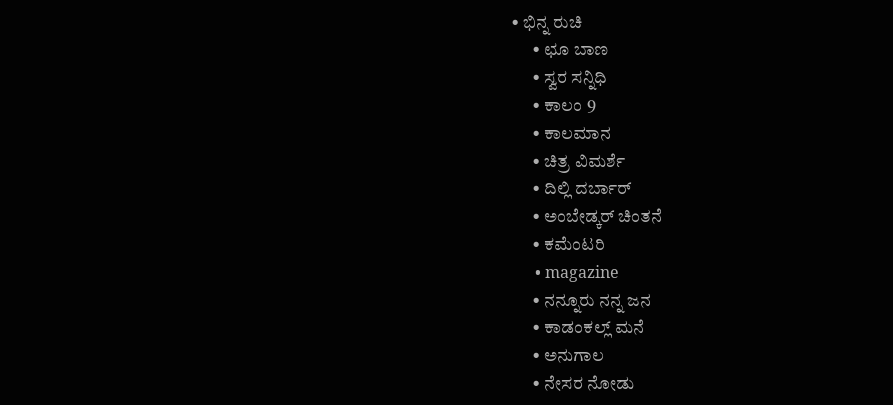• ಭಿನ್ನ ರುಚಿ
      • ಛೂ ಬಾಣ
      • ಸ್ವರ ಸನ್ನಿಧಿ
      • ಕಾಲಂ 9
      • ಕಾಲಮಾನ
      • ಚಿತ್ರ ವಿಮರ್ಶೆ
      • ದಿಲ್ಲಿ ದರ್ಬಾರ್
      • ಅಂಬೇಡ್ಕರ್ ಚಿಂತನೆ
      • ಕಮೆಂಟರಿ
      • magazine
      • ನನ್ನೂರು ನನ್ನ ಜನ
      • ಕಾಡಂಕಲ್ಲ್ ಮನೆ
      • ಅನುಗಾಲ
      • ನೇಸರ ನೋಡು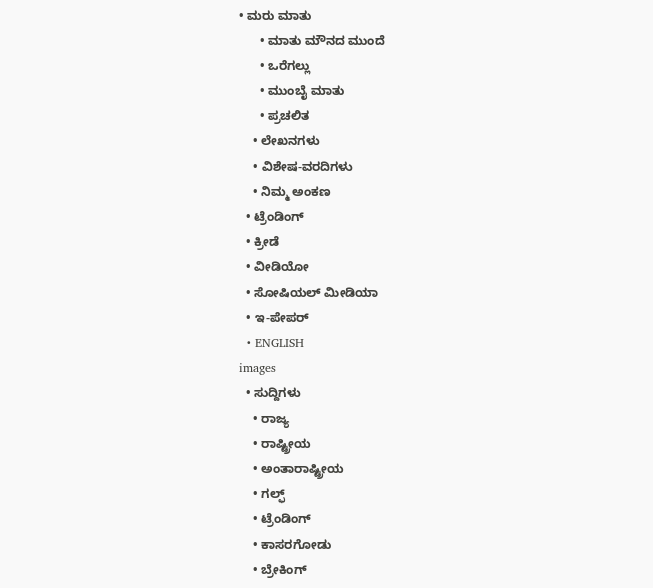• ಮರು ಮಾತು
      • ಮಾತು ಮೌನದ ಮುಂದೆ
      • ಒರೆಗಲ್ಲು
      • ಮುಂಬೈ ಮಾತು
      • ಪ್ರಚಲಿತ
    • ಲೇಖನಗಳು
    • ವಿಶೇಷ-ವರದಿಗಳು
    • ನಿಮ್ಮ ಅಂಕಣ
  • ಟ್ರೆಂಡಿಂಗ್
  • ಕ್ರೀಡೆ
  • ವೀಡಿಯೋ
  • ಸೋಷಿಯಲ್ ಮೀಡಿಯಾ
  • ಇ-ಪೇಪರ್
  • ENGLISH
images
  • ಸುದ್ದಿಗಳು
    • ರಾಜ್ಯ
    • ರಾಷ್ಟ್ರೀಯ
    • ಅಂತಾರಾಷ್ಟ್ರೀಯ
    • ಗಲ್ಫ್
    • ಟ್ರೆಂಡಿಂಗ್
    • ಕಾಸರಗೋಡು
    • ಬ್ರೇಕಿಂಗ್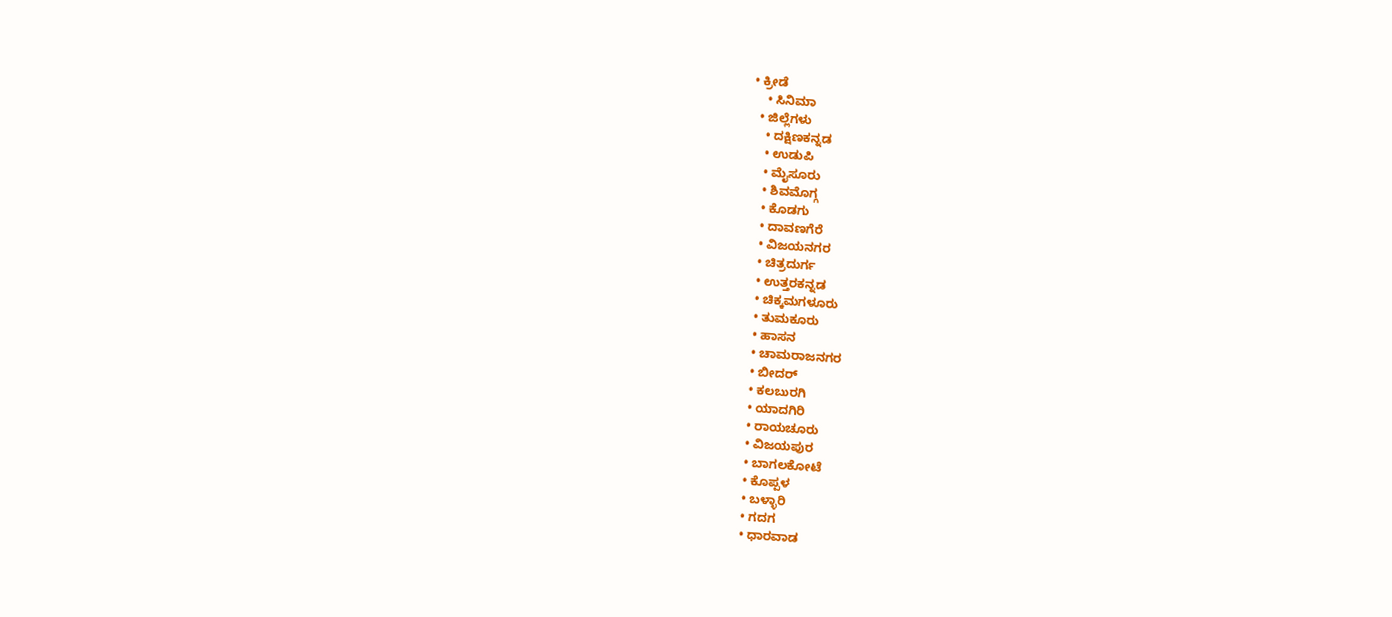• ಕ್ರೀಡೆ
    • ಸಿನಿಮಾ
  • ಜಿಲ್ಲೆಗಳು
    • ದಕ್ಷಿಣಕನ್ನಡ
    • ಉಡುಪಿ
    • ಮೈಸೂರು
    • ಶಿವಮೊಗ್ಗ
    • ಕೊಡಗು
    • ದಾವಣಗೆರೆ
    • ವಿಜಯನಗರ
    • ಚಿತ್ರದುರ್ಗ
    • ಉತ್ತರಕನ್ನಡ
    • ಚಿಕ್ಕಮಗಳೂರು
    • ತುಮಕೂರು
    • ಹಾಸನ
    • ಚಾಮರಾಜನಗರ
    • ಬೀದರ್‌
    • ಕಲಬುರಗಿ
    • ಯಾದಗಿರಿ
    • ರಾಯಚೂರು
    • ವಿಜಯಪುರ
    • ಬಾಗಲಕೋಟೆ
    • ಕೊಪ್ಪಳ
    • ಬಳ್ಳಾರಿ
    • ಗದಗ
    • ಧಾರವಾಡ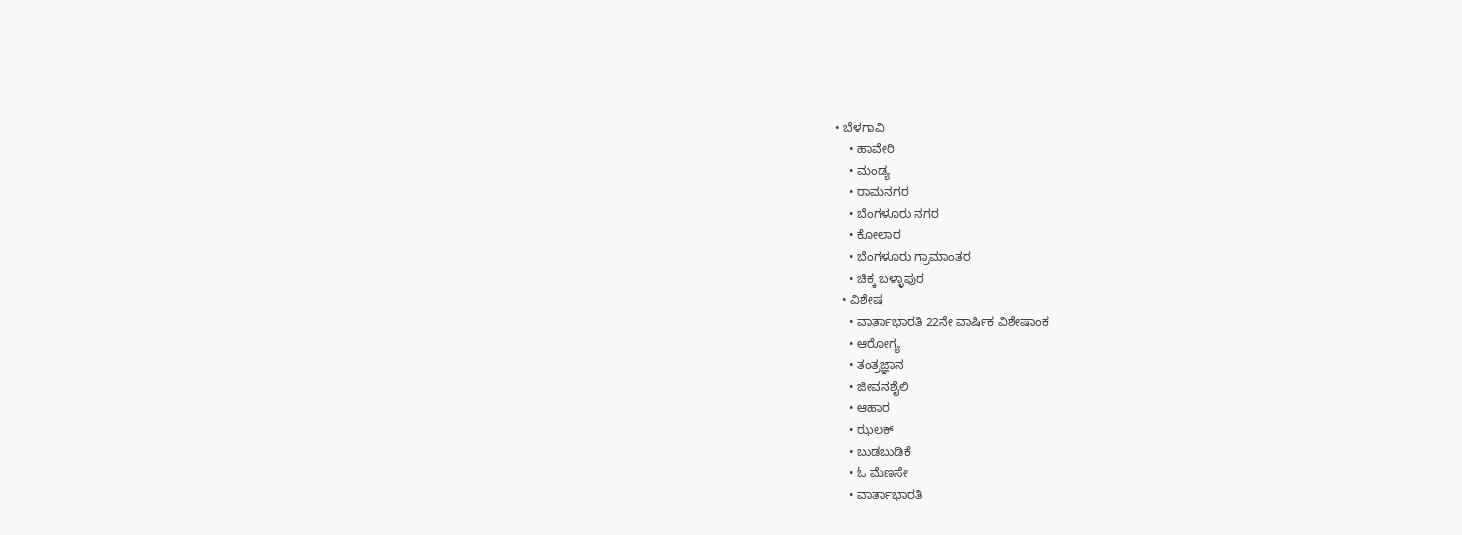• ಬೆಳಗಾವಿ
    • ಹಾವೇರಿ
    • ಮಂಡ್ಯ
    • ರಾಮನಗರ
    • ಬೆಂಗಳೂರು ನಗರ
    • ಕೋಲಾರ
    • ಬೆಂಗಳೂರು ಗ್ರಾಮಾಂತರ
    • ಚಿಕ್ಕ ಬಳ್ಳಾಪುರ
  • ವಿಶೇಷ
    • ವಾರ್ತಾಭಾರತಿ 22ನೇ ವಾರ್ಷಿಕ ವಿಶೇಷಾಂಕ
    • ಆರೋಗ್ಯ
    • ತಂತ್ರಜ್ಞಾನ
    • ಜೀವನಶೈಲಿ
    • ಆಹಾರ
    • ಝಲಕ್
    • ಬುಡಬುಡಿಕೆ
    • ಓ ಮೆಣಸೇ
    • ವಾರ್ತಾಭಾರತಿ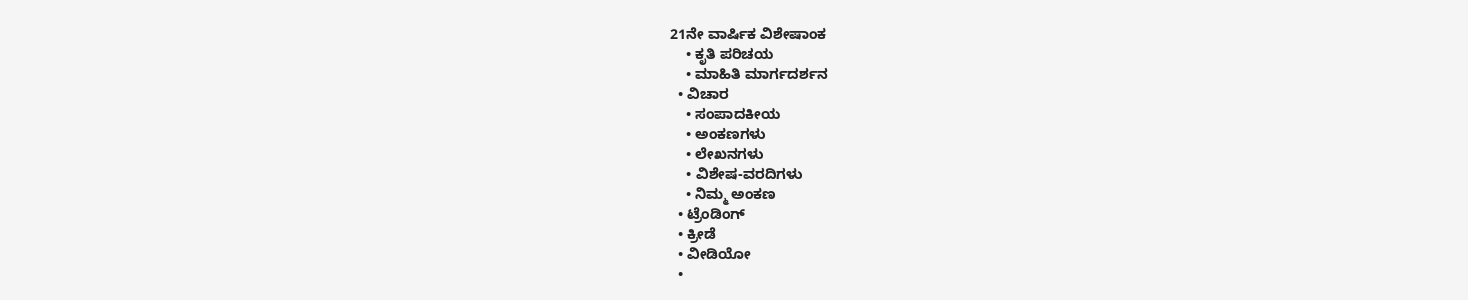21ನೇ ವಾರ್ಷಿಕ ವಿಶೇಷಾಂಕ
    • ಕೃತಿ ಪರಿಚಯ
    • ಮಾಹಿತಿ ಮಾರ್ಗದರ್ಶನ
  • ವಿಚಾರ
    • ಸಂಪಾದಕೀಯ
    • ಅಂಕಣಗಳು
    • ಲೇಖನಗಳು
    • ವಿಶೇಷ-ವರದಿಗಳು
    • ನಿಮ್ಮ ಅಂಕಣ
  • ಟ್ರೆಂಡಿಂಗ್
  • ಕ್ರೀಡೆ
  • ವೀಡಿಯೋ
  •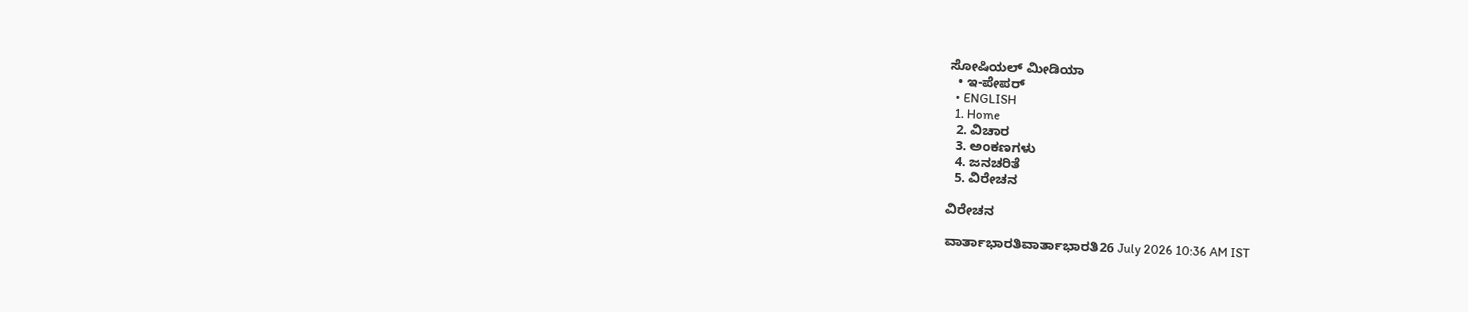ಸೋಷಿಯಲ್ ಮೀಡಿಯಾ
  • ಇ-ಪೇಪರ್
  • ENGLISH
  1. Home
  2. ವಿಚಾರ
  3. ಅಂಕಣಗಳು
  4. ಜನಚರಿತೆ
  5. ವಿರೇಚನ

ವಿರೇಚನ

ವಾರ್ತಾಭಾರತಿವಾರ್ತಾಭಾರತಿ26 July 2026 10:36 AM IST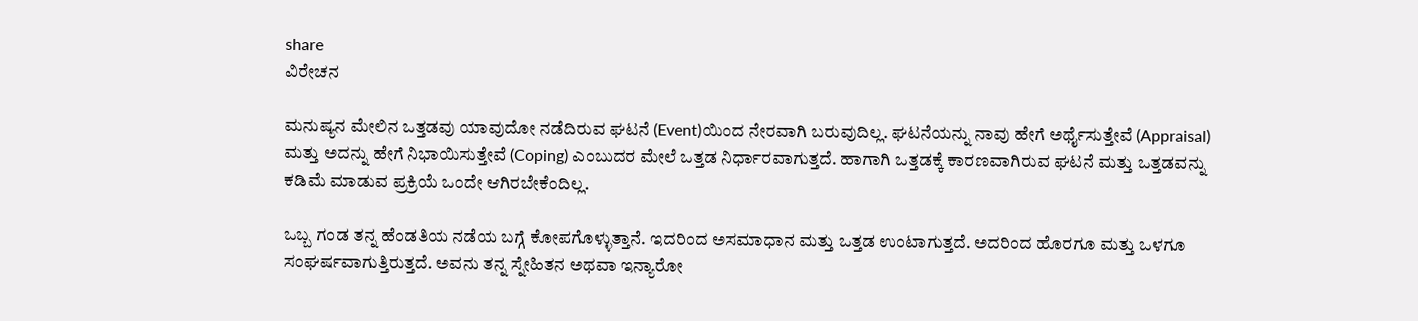share
ವಿರೇಚನ

ಮನುಷ್ಯನ ಮೇಲಿನ ಒತ್ತಡವು ಯಾವುದೋ ನಡೆದಿರುವ ಘಟನೆ (Event)ಯಿಂದ ನೇರವಾಗಿ ಬರುವುದಿಲ್ಲ. ಘಟನೆಯನ್ನು ನಾವು ಹೇಗೆ ಅರ್ಥೈಸುತ್ತೇವೆ (Appraisal) ಮತ್ತು ಅದನ್ನು ಹೇಗೆ ನಿಭಾಯಿಸುತ್ತೇವೆ (Coping) ಎಂಬುದರ ಮೇಲೆ ಒತ್ತಡ ನಿರ್ಧಾರವಾಗುತ್ತದೆ. ಹಾಗಾಗಿ ಒತ್ತಡಕ್ಕೆ ಕಾರಣವಾಗಿರುವ ಘಟನೆ ಮತ್ತು ಒತ್ತಡವನ್ನು ಕಡಿಮೆ ಮಾಡುವ ಪ್ರಕ್ರಿಯೆ ಒಂದೇ ಆಗಿರಬೇಕೆಂದಿಲ್ಲ.

ಒಬ್ಬ ಗಂಡ ತನ್ನ ಹೆಂಡತಿಯ ನಡೆಯ ಬಗ್ಗೆ ಕೋಪಗೊಳ್ಳುತ್ತಾನೆ. ಇದರಿಂದ ಅಸಮಾಧಾನ ಮತ್ತು ಒತ್ತಡ ಉಂಟಾಗುತ್ತದೆ. ಅದರಿಂದ ಹೊರಗೂ ಮತ್ತು ಒಳಗೂ ಸಂಘರ್ಷವಾಗುತ್ತಿರುತ್ತದೆ. ಅವನು ತನ್ನ ಸ್ನೇಹಿತನ ಅಥವಾ ಇನ್ಯಾರೋ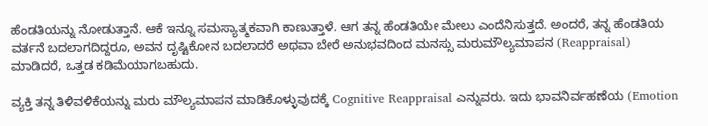ಹೆಂಡತಿಯನ್ನು ನೋಡುತ್ತಾನೆ. ಆಕೆ ಇನ್ನೂ ಸಮಸ್ಯಾತ್ಮಕವಾಗಿ ಕಾಣುತ್ತಾಳೆ. ಆಗ ತನ್ನ ಹೆಂಡತಿಯೇ ಮೇಲು ಎಂದೆನಿಸುತ್ತದೆ. ಅಂದರೆ, ತನ್ನ ಹೆಂಡತಿಯ ವರ್ತನೆ ಬದಲಾಗದಿದ್ದರೂ, ಅವನ ದೃಷ್ಟಿಕೋನ ಬದಲಾದರೆ ಅಥವಾ ಬೇರೆ ಅನುಭವದಿಂದ ಮನಸ್ಸು ಮರುಮೌಲ್ಯಮಾಪನ (Reappraisal) ಮಾಡಿದರೆ, ಒತ್ತಡ ಕಡಿಮೆಯಾಗಬಹುದು.

ವ್ಯಕ್ತಿ ತನ್ನ ತಿಳಿವಳಿಕೆಯನ್ನು ಮರು ಮೌಲ್ಯಮಾಪನ ಮಾಡಿಕೊಳ್ಳುವುದಕ್ಕೆ Cognitive Reappraisal ಎನ್ನುವರು. ಇದು ಭಾವನಿರ್ವಹಣೆಯ (Emotion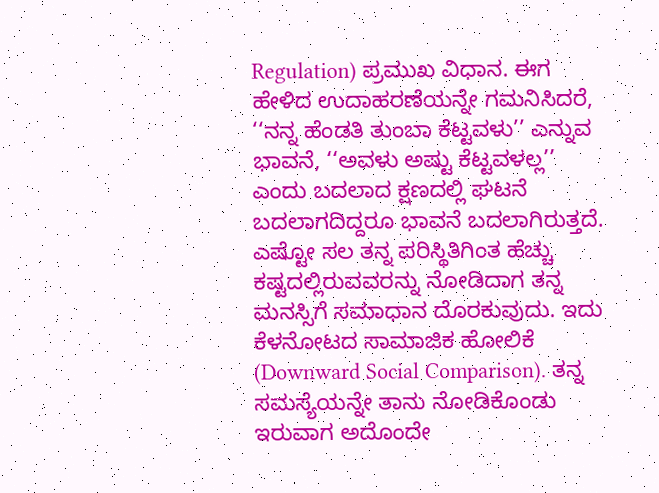Regulation) ಪ್ರಮುಖ ವಿಧಾನ. ಈಗ ಹೇಳಿದ ಉದಾಹರಣೆಯನ್ನೇ ಗಮನಿಸಿದರೆ, ‘‘ನನ್ನ ಹೆಂಡತಿ ತುಂಬಾ ಕೆಟ್ಟವಳು’’ ಎನ್ನುವ ಭಾವನೆ, ‘‘ಅವಳು ಅಷ್ಟು ಕೆಟ್ಟವಳಲ್ಲ’’ ಎಂದು ಬದಲಾದ ಕ್ಷಣದಲ್ಲಿ ಘಟನೆ ಬದಲಾಗದಿದ್ದರೂ ಭಾವನೆ ಬದಲಾಗಿರುತ್ತದೆ. ಎಷ್ಟೋ ಸಲ ತನ್ನ ಪರಿಸ್ಥಿತಿಗಿಂತ ಹೆಚ್ಚು ಕಷ್ಟದಲ್ಲಿರುವವರನ್ನು ನೋಡಿದಾಗ ತನ್ನ ಮನಸ್ಸಿಗೆ ಸಮಾಧಾನ ದೊರಕುವುದು. ಇದು ಕೆಳನೋಟದ ಸಾಮಾಜಿಕ ಹೋಲಿಕೆ (Downward Social Comparison). ತನ್ನ ಸಮಸ್ಯೆಯನ್ನೇ ತಾನು ನೋಡಿಕೊಂಡು ಇರುವಾಗ ಅದೊಂದೇ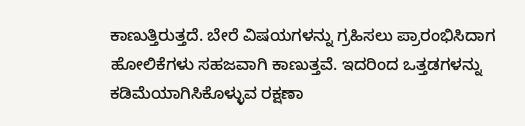ಕಾಣುತ್ತಿರುತ್ತದೆ. ಬೇರೆ ವಿಷಯಗಳನ್ನು ಗ್ರಹಿಸಲು ಪ್ರಾರಂಭಿಸಿದಾಗ ಹೋಲಿಕೆಗಳು ಸಹಜವಾಗಿ ಕಾಣುತ್ತವೆ. ಇದರಿಂದ ಒತ್ತಡಗಳನ್ನು ಕಡಿಮೆಯಾಗಿಸಿಕೊಳ್ಳುವ ರಕ್ಷಣಾ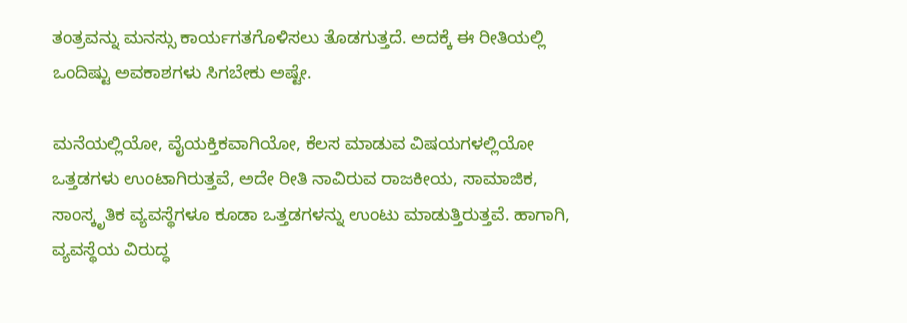ತಂತ್ರವನ್ನು ಮನಸ್ಸು ಕಾರ್ಯಗತಗೊಳಿಸಲು ತೊಡಗುತ್ತದೆ. ಅದಕ್ಕೆ ಈ ರೀತಿಯಲ್ಲಿ ಒಂದಿಷ್ಟು ಅವಕಾಶಗಳು ಸಿಗಬೇಕು ಅಷ್ಟೇ.

ಮನೆಯಲ್ಲಿಯೋ, ವೈಯಕ್ತಿಕವಾಗಿಯೋ, ಕೆಲಸ ಮಾಡುವ ವಿಷಯಗಳಲ್ಲಿಯೋ ಒತ್ತಡಗಳು ಉಂಟಾಗಿರುತ್ತವೆ, ಅದೇ ರೀತಿ ನಾವಿರುವ ರಾಜಕೀಯ, ಸಾಮಾಜಿಕ, ಸಾಂಸ್ಕೃತಿಕ ವ್ಯವಸ್ಥೆಗಳೂ ಕೂಡಾ ಒತ್ತಡಗಳನ್ನು ಉಂಟು ಮಾಡುತ್ತಿರುತ್ತವೆ. ಹಾಗಾಗಿ, ವ್ಯವಸ್ಥೆಯ ವಿರುದ್ಧ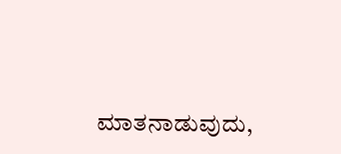ಮಾತನಾಡುವುದು,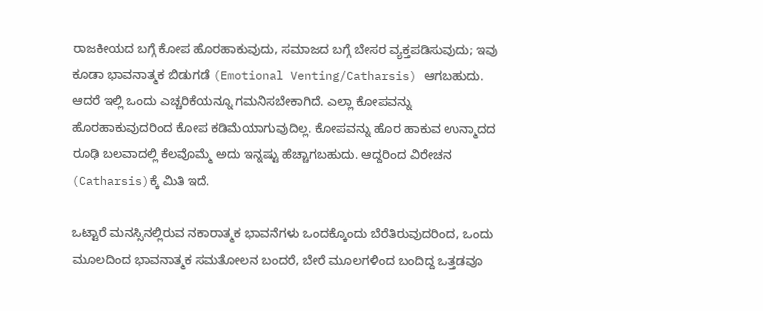ರಾಜಕೀಯದ ಬಗ್ಗೆ ಕೋಪ ಹೊರಹಾಕುವುದು, ಸಮಾಜದ ಬಗ್ಗೆ ಬೇಸರ ವ್ಯಕ್ತಪಡಿಸುವುದು; ಇವು ಕೂಡಾ ಭಾವನಾತ್ಮಕ ಬಿಡುಗಡೆ (Emotional Venting/Catharsis) ಆಗಬಹುದು. ಆದರೆ ಇಲ್ಲಿ ಒಂದು ಎಚ್ಚರಿಕೆಯನ್ನೂ ಗಮನಿಸಬೇಕಾಗಿದೆ. ಎಲ್ಲಾ ಕೋಪವನ್ನು ಹೊರಹಾಕುವುದರಿಂದ ಕೋಪ ಕಡಿಮೆಯಾಗುವುದಿಲ್ಲ. ಕೋಪವನ್ನು ಹೊರ ಹಾಕುವ ಉನ್ಮಾದದ ರೂಢಿ ಬಲವಾದಲ್ಲಿ ಕೆಲವೊಮ್ಮೆ ಅದು ಇನ್ನಷ್ಟು ಹೆಚ್ಚಾಗಬಹುದು. ಆದ್ದರಿಂದ ವಿರೇಚನ (Catharsis)ಕ್ಕೆ ಮಿತಿ ಇದೆ.

ಒಟ್ಟಾರೆ ಮನಸ್ಸಿನಲ್ಲಿರುವ ನಕಾರಾತ್ಮಕ ಭಾವನೆಗಳು ಒಂದಕ್ಕೊಂದು ಬೆರೆತಿರುವುದರಿಂದ, ಒಂದು ಮೂಲದಿಂದ ಭಾವನಾತ್ಮಕ ಸಮತೋಲನ ಬಂದರೆ, ಬೇರೆ ಮೂಲಗಳಿಂದ ಬಂದಿದ್ದ ಒತ್ತಡವೂ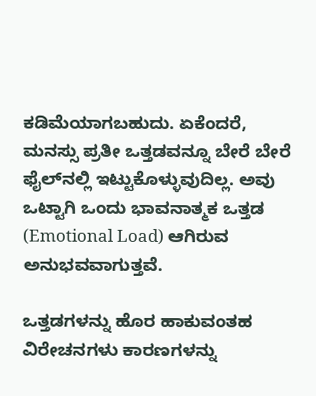ಕಡಿಮೆಯಾಗಬಹುದು. ಏಕೆಂದರೆ, ಮನಸ್ಸು ಪ್ರತೀ ಒತ್ತಡವನ್ನೂ ಬೇರೆ ಬೇರೆ ಫೈಲ್‌ನಲ್ಲಿ ಇಟ್ಟುಕೊಳ್ಳುವುದಿಲ್ಲ. ಅವು ಒಟ್ಟಾಗಿ ಒಂದು ಭಾವನಾತ್ಮಕ ಒತ್ತಡ (Emotional Load) ಆಗಿರುವ ಅನುಭವವಾಗುತ್ತವೆ.

ಒತ್ತಡಗಳನ್ನು ಹೊರ ಹಾಕುವಂತಹ ವಿರೇಚನಗಳು ಕಾರಣಗಳನ್ನು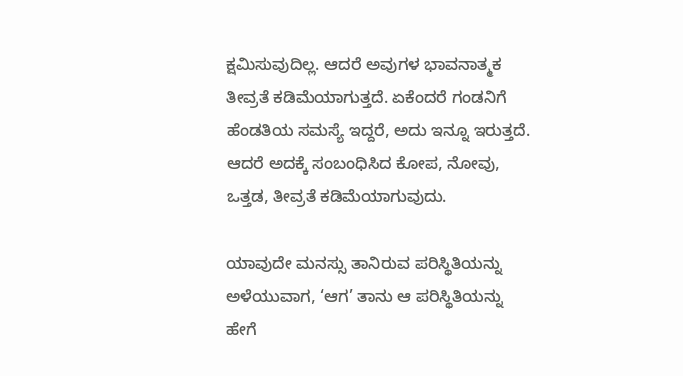ಕ್ಷಮಿಸುವುದಿಲ್ಲ. ಆದರೆ ಅವುಗಳ ಭಾವನಾತ್ಮಕ ತೀವ್ರತೆ ಕಡಿಮೆಯಾಗುತ್ತದೆ. ಏಕೆಂದರೆ ಗಂಡನಿಗೆ ಹೆಂಡತಿಯ ಸಮಸ್ಯೆ ಇದ್ದರೆ, ಅದು ಇನ್ನೂ ಇರುತ್ತದೆ. ಆದರೆ ಅದಕ್ಕೆ ಸಂಬಂಧಿಸಿದ ಕೋಪ, ನೋವು, ಒತ್ತಡ, ತೀವ್ರತೆ ಕಡಿಮೆಯಾಗುವುದು.

ಯಾವುದೇ ಮನಸ್ಸು ತಾನಿರುವ ಪರಿಸ್ಥಿತಿಯನ್ನು ಅಳೆಯುವಾಗ, ‘ಆಗ’ ತಾನು ಆ ಪರಿಸ್ಥಿತಿಯನ್ನು ಹೇಗೆ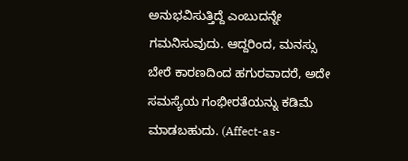ಅನುಭವಿಸುತ್ತಿದ್ದೆ ಎಂಬುದನ್ನೇ ಗಮನಿಸುವುದು. ಆದ್ದರಿಂದ, ಮನಸ್ಸು ಬೇರೆ ಕಾರಣದಿಂದ ಹಗುರವಾದರೆ, ಅದೇ ಸಮಸ್ಯೆಯ ಗಂಭೀರತೆಯನ್ನು ಕಡಿಮೆ ಮಾಡಬಹುದು. (Affect-as-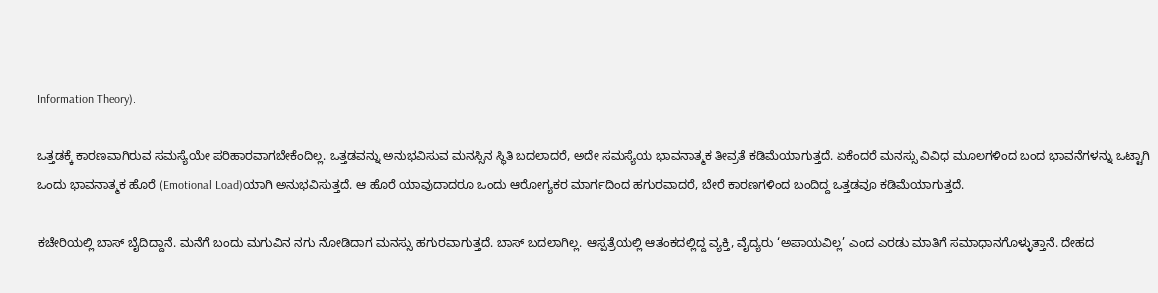Information Theory).

ಒತ್ತಡಕ್ಕೆ ಕಾರಣವಾಗಿರುವ ಸಮಸ್ಯೆಯೇ ಪರಿಹಾರವಾಗಬೇಕೆಂದಿಲ್ಲ. ಒತ್ತಡವನ್ನು ಅನುಭವಿಸುವ ಮನಸ್ಸಿನ ಸ್ಥಿತಿ ಬದಲಾದರೆ, ಅದೇ ಸಮಸ್ಯೆಯ ಭಾವನಾತ್ಮಕ ತೀವ್ರತೆ ಕಡಿಮೆಯಾಗುತ್ತದೆ. ಏಕೆಂದರೆ ಮನಸ್ಸು ವಿವಿಧ ಮೂಲಗಳಿಂದ ಬಂದ ಭಾವನೆಗಳನ್ನು ಒಟ್ಟಾಗಿ ಒಂದು ಭಾವನಾತ್ಮಕ ಹೊರೆ (Emotional Load)ಯಾಗಿ ಅನುಭವಿಸುತ್ತದೆ. ಆ ಹೊರೆ ಯಾವುದಾದರೂ ಒಂದು ಆರೋಗ್ಯಕರ ಮಾರ್ಗದಿಂದ ಹಗುರವಾದರೆ, ಬೇರೆ ಕಾರಣಗಳಿಂದ ಬಂದಿದ್ದ ಒತ್ತಡವೂ ಕಡಿಮೆಯಾಗುತ್ತದೆ.

ಕಚೇರಿಯಲ್ಲಿ ಬಾಸ್ ಬೈದಿದ್ದಾನೆ. ಮನೆಗೆ ಬಂದು ಮಗುವಿನ ನಗು ನೋಡಿದಾಗ ಮನಸ್ಸು ಹಗುರವಾಗುತ್ತದೆ. ಬಾಸ್ ಬದಲಾಗಿಲ್ಲ. ಆಸ್ಪತ್ರೆಯಲ್ಲಿ ಆತಂಕದಲ್ಲಿದ್ದ ವ್ಯಕ್ತಿ, ವೈದ್ಯರು ‘ಅಪಾಯವಿಲ್ಲ’ ಎಂದ ಎರಡು ಮಾತಿಗೆ ಸಮಾಧಾನಗೊಳ್ಳುತ್ತಾನೆ. ದೇಹದ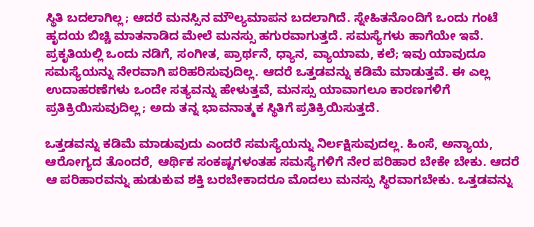ಸ್ಥಿತಿ ಬದಲಾಗಿಲ್ಲ; ಆದರೆ ಮನಸ್ಸಿನ ಮೌಲ್ಯಮಾಪನ ಬದಲಾಗಿದೆ. ಸ್ನೇಹಿತನೊಂದಿಗೆ ಒಂದು ಗಂಟೆ ಹೃದಯ ಬಿಚ್ಚಿ ಮಾತನಾಡಿದ ಮೇಲೆ ಮನಸ್ಸು ಹಗುರವಾಗುತ್ತದೆ. ಸಮಸ್ಯೆಗಳು ಹಾಗೆಯೇ ಇವೆ. ಪ್ರಕೃತಿಯಲ್ಲಿ ಒಂದು ನಡಿಗೆ, ಸಂಗೀತ, ಪ್ರಾರ್ಥನೆ, ಧ್ಯಾನ, ವ್ಯಾಯಾಮ, ಕಲೆ; ಇವು ಯಾವುದೂ ಸಮಸ್ಯೆಯನ್ನು ನೇರವಾಗಿ ಪರಿಹರಿಸುವುದಿಲ್ಲ. ಆದರೆ ಒತ್ತಡವನ್ನು ಕಡಿಮೆ ಮಾಡುತ್ತವೆ. ಈ ಎಲ್ಲ ಉದಾಹರಣೆಗಳು ಒಂದೇ ಸತ್ಯವನ್ನು ಹೇಳುತ್ತವೆ, ಮನಸ್ಸು ಯಾವಾಗಲೂ ಕಾರಣಗಳಿಗೆ ಪ್ರತಿಕ್ರಿಯಿಸುವುದಿಲ್ಲ; ಅದು ತನ್ನ ಭಾವನಾತ್ಮಕ ಸ್ಥಿತಿಗೆ ಪ್ರತಿಕ್ರಿಯಿಸುತ್ತದೆ.

ಒತ್ತಡವನ್ನು ಕಡಿಮೆ ಮಾಡುವುದು ಎಂದರೆ ಸಮಸ್ಯೆಯನ್ನು ನಿರ್ಲಕ್ಷಿಸುವುದಲ್ಲ. ಹಿಂಸೆ, ಅನ್ಯಾಯ, ಆರೋಗ್ಯದ ತೊಂದರೆ, ಆರ್ಥಿಕ ಸಂಕಷ್ಟಗಳಂತಹ ಸಮಸ್ಯೆಗಳಿಗೆ ನೇರ ಪರಿಹಾರ ಬೇಕೇ ಬೇಕು. ಆದರೆ ಆ ಪರಿಹಾರವನ್ನು ಹುಡುಕುವ ಶಕ್ತಿ ಬರಬೇಕಾದರೂ ಮೊದಲು ಮನಸ್ಸು ಸ್ಥಿರವಾಗಬೇಕು. ಒತ್ತಡವನ್ನು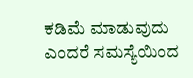ಕಡಿಮೆ ಮಾಡುವುದು ಎಂದರೆ ಸಮಸ್ಯೆಯಿಂದ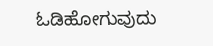ಓಡಿಹೋಗುವುದು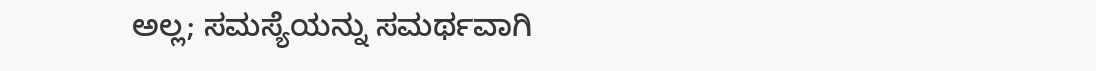ಅಲ್ಲ; ಸಮಸ್ಯೆಯನ್ನು ಸಮರ್ಥವಾಗಿ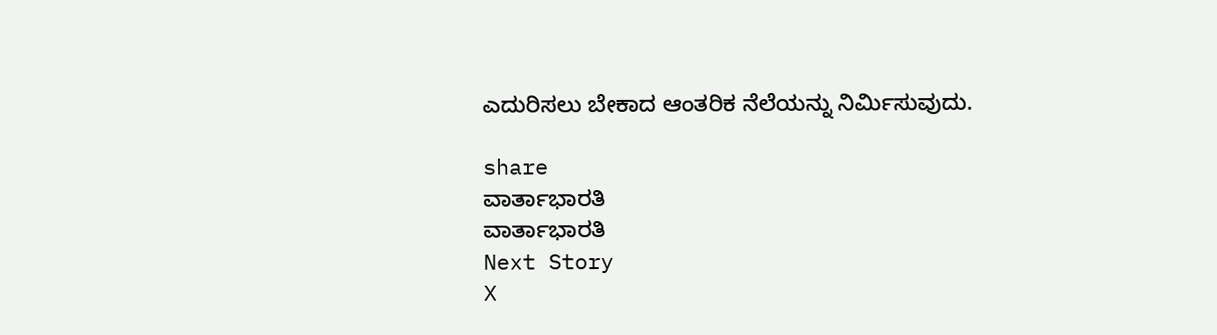ಎದುರಿಸಲು ಬೇಕಾದ ಆಂತರಿಕ ನೆಲೆಯನ್ನು ನಿರ್ಮಿಸುವುದು.

share
ವಾರ್ತಾಭಾರತಿ
ವಾರ್ತಾಭಾರತಿ
Next Story
X